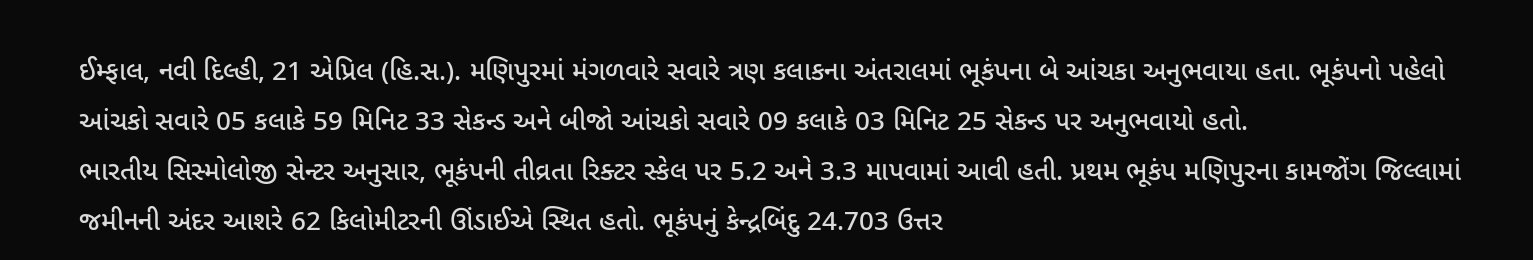ઈમ્ફાલ, નવી દિલ્હી, 21 એપ્રિલ (હિ.સ.). મણિપુરમાં મંગળવારે સવારે ત્રણ કલાકના અંતરાલમાં ભૂકંપના બે આંચકા અનુભવાયા હતા. ભૂકંપનો પહેલો આંચકો સવારે 05 કલાકે 59 મિનિટ 33 સેકન્ડ અને બીજો આંચકો સવારે 09 કલાકે 03 મિનિટ 25 સેકન્ડ પર અનુભવાયો હતો.
ભારતીય સિસ્મોલોજી સેન્ટર અનુસાર, ભૂકંપની તીવ્રતા રિક્ટર સ્કેલ પર 5.2 અને 3.3 માપવામાં આવી હતી. પ્રથમ ભૂકંપ મણિપુરના કામજોંગ જિલ્લામાં જમીનની અંદર આશરે 62 કિલોમીટરની ઊંડાઈએ સ્થિત હતો. ભૂકંપનું કેન્દ્રબિંદુ 24.703 ઉત્તર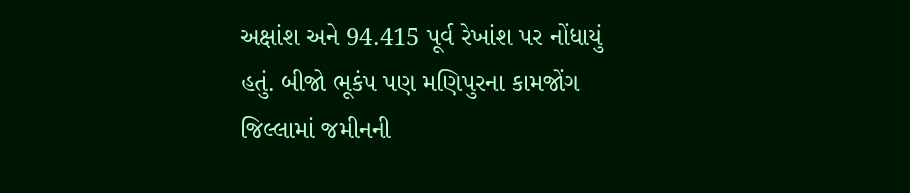અક્ષાંશ અને 94.415 પૂર્વ રેખાંશ પર નોંધાયું હતું. બીજો ભૂકંપ પણ મણિપુરના કામજોંગ જિલ્લામાં જમીનની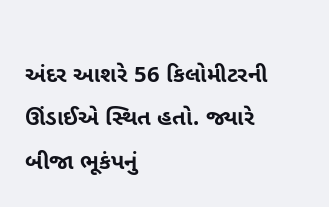અંદર આશરે 56 કિલોમીટરની ઊંડાઈએ સ્થિત હતો. જ્યારે બીજા ભૂકંપનું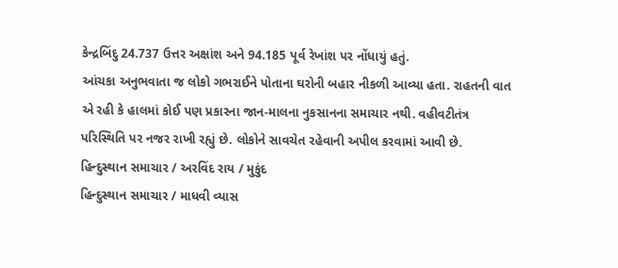કેન્દ્રબિંદુ 24.737 ઉત્તર અક્ષાંશ અને 94.185 પૂર્વ રેખાંશ પર નોંધાયું હતું.
આંચકા અનુભવાતા જ લોકો ગભરાઈને પોતાના ઘરોની બહાર નીકળી આવ્યા હતા. રાહતની વાત એ રહી કે હાલમાં કોઈ પણ પ્રકારના જાન-માલના નુકસાનના સમાચાર નથી. વહીવટીતંત્ર પરિસ્થિતિ પર નજર રાખી રહ્યું છે. લોકોને સાવચેત રહેવાની અપીલ કરવામાં આવી છે.
હિન્દુસ્થાન સમાચાર / અરવિંદ રાય / મુકુંદ
હિન્દુસ્થાન સમાચાર / માધવી વ્યાસ